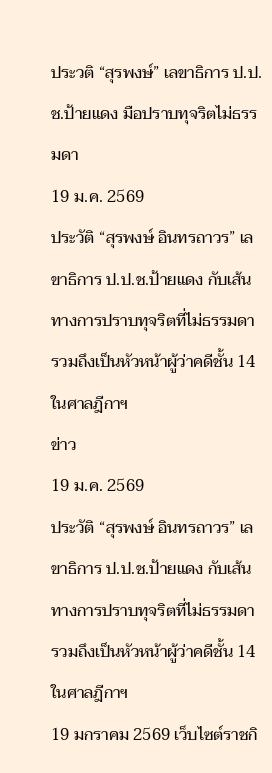ประวติ “สุรพงษ์” เลขาธิการ ป.ป.ช.ป้ายแดง มือปราบทุจริตไม่ธรรมดา
19 ม.ค. 2569
ประวัติ “สุรพงษ์ อินทรถาวร” เลขาธิการ ป.ป.ช.ป้ายแดง กับเส้นทางการปราบทุจริตที่ไม่ธรรมดา รวมถึงเป็นหัวหน้าผู้ว่าคดีชั้น 14 ในศาลฎีกาฯ
ข่าว
19 ม.ค. 2569
ประวัติ “สุรพงษ์ อินทรถาวร” เลขาธิการ ป.ป.ช.ป้ายแดง กับเส้นทางการปราบทุจริตที่ไม่ธรรมดา รวมถึงเป็นหัวหน้าผู้ว่าคดีชั้น 14 ในศาลฎีกาฯ
19 มกราคม 2569 เว็บไซต์ราชกิ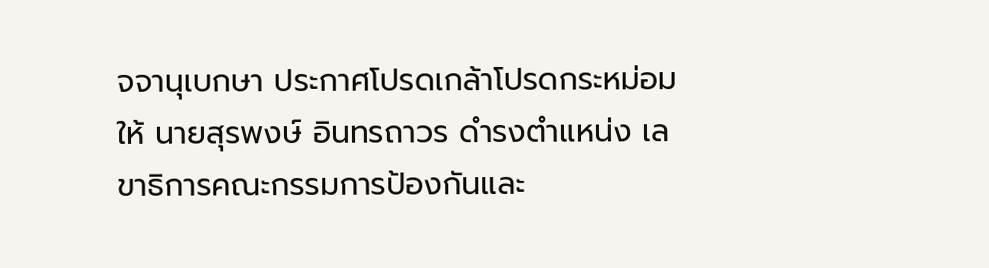จจานุเบกษา ประกาศโปรดเกล้าโปรดกระหม่อมให้ นายสุรพงษ์ อินทรถาวร ดำรงตำแหน่ง เลขาธิการคณะกรรมการป้องกันและ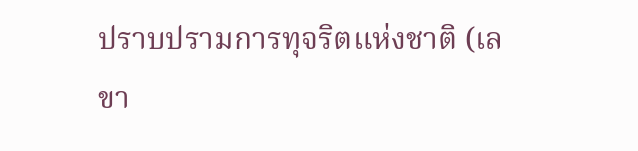ปราบปรามการทุจริตแห่งชาติ (เลขา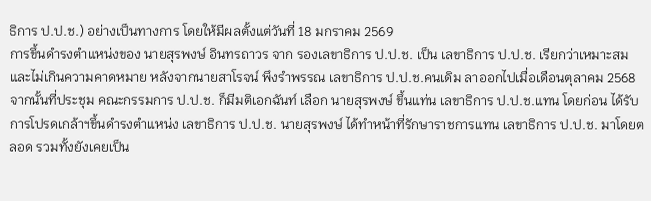ธิการ ป.ป.ช.) อย่างเป็นทางการ โดยให้มีผลตั้งแต่วันที่ 18 มกราคม 2569
การขึ้นดำรงตำแหน่งของ นายสุรพงษ์ อินทรถาวร จาก รองเลขาธิการ ป.ป.ช. เป็น เลขาธิการ ป.ป.ช. เรียกว่าเหมาะสมและไม่เกินความคาดหมาย หลังจากนายสาโรจน์ พึงรำพรรณ เลขาธิการ ป.ป.ช.คนเดิม ลาออกไปเมื่อเดือนตุลาคม 2568
จากนั้นที่ประชุม คณะกรรมการ ป.ป.ช. ก็มีมติเอกฉันท์ เลือก นายสุรพงษ์ ขึ้นแท่น เลขาธิการ ป.ป.ช.แทน โดยก่อน ได้รับการโปรดเกล้าฯขึ้นดำรงตำแหน่ง เลขาธิการ ป.ป.ช. นายสุรพงษ์ ได้ทำหน้าที่รักษาราชการแทน เลขาธิการ ป.ป.ช. มาโดยตลอด รวมทั้งยังเคยเป็น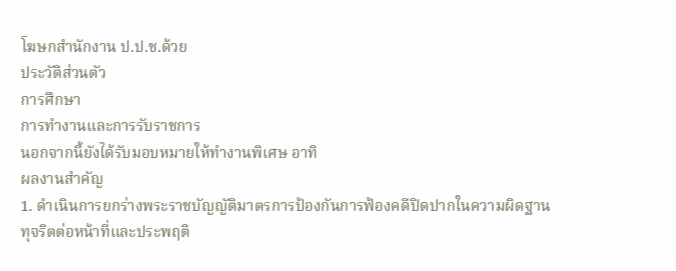โฆษกสำนักงาน ป.ป.ช.ด้วย
ประวัติส่วนตัว
การศึกษา
การทำงานและการรับราชการ
นอกจากนี้ยังได้รับมอบหมายให้ทำงานพิเศษ อาทิ
ผลงานสำคัญ
1. ดำเนินการยกร่างพระราชบัญญัติมาตรการป้องกันการฟ้องคดีปิดปากในความผิดฐานทุจริตต่อหน้าที่และประพฤติ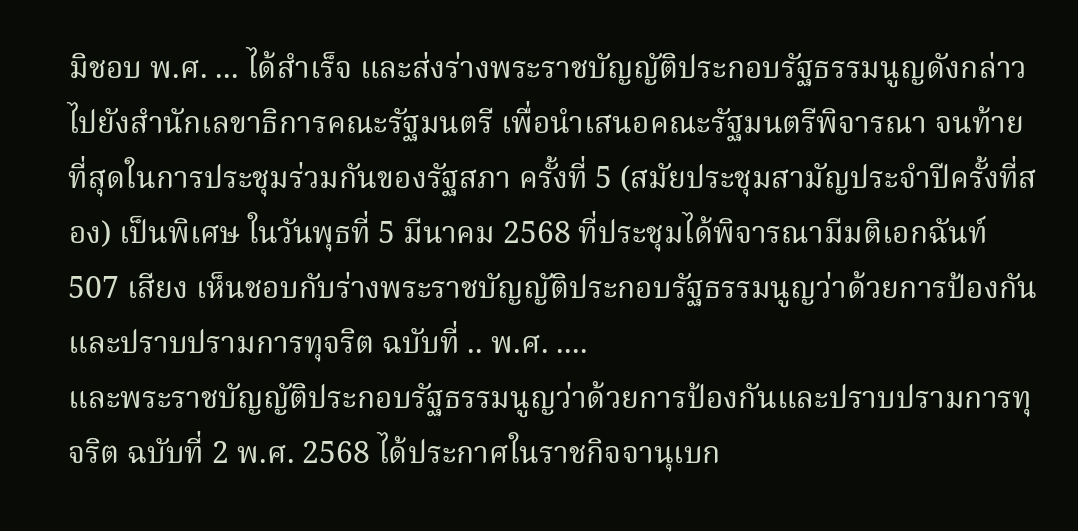มิชอบ พ.ศ. ... ได้สำเร็จ และส่งร่างพระราชบัญญัติประกอบรัฐธรรมนูญดังกล่าวไปยังสำนักเลขาธิการคณะรัฐมนตรี เพื่อนำเสนอคณะรัฐมนตรีพิจารณา จนท้ายที่สุดในการประชุมร่วมกันของรัฐสภา ครั้งที่ 5 (สมัยประชุมสามัญประจำปีครั้งที่สอง) เป็นพิเศษ ในวันพุธที่ 5 มีนาคม 2568 ที่ประชุมได้พิจารณามีมติเอกฉันท์ 507 เสียง เห็นชอบกับร่างพระราชบัญญัติประกอบรัฐธรรมนูญว่าด้วยการป้องกันและปราบปรามการทุจริต ฉบับที่ .. พ.ศ. ....
และพระราชบัญญัติประกอบรัฐธรรมนูญว่าด้วยการป้องกันและปราบปรามการทุจริต ฉบับที่ 2 พ.ศ. 2568 ได้ประกาศในราชกิจจานุเบก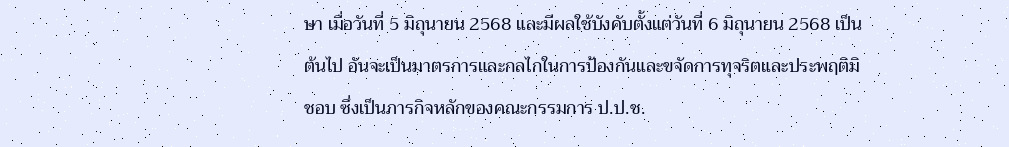ษา เมื่อวันที่ 5 มิถุนายน 2568 และมีผลใช้บังคับตั้งแต่วันที่ 6 มิถุนายน 2568 เป็นต้นไป อันจะเป็นมาตรการและกลไกในการป้องกันและขจัดการทุจริตและประพฤติมิชอบ ซึ่งเป็นภารกิจหลักของคณะกรรมการ ป.ป.ช.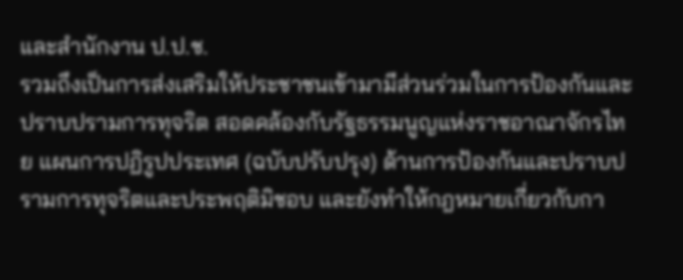และสำนักงาน ป.ป.ช.
รวมถึงเป็นการส่งเสริมให้ประชาชนเข้ามามีส่วนร่วมในการป้องกันและปราบปรามการทุจริต สอดคล้องกับรัฐธรรมนูญแห่งราชอาณาจักรไทย แผนการปฏิรูปประเทศ (ฉบับปรับปรุง) ด้านการป้องกันและปราบปรามการทุจริตและประพฤติมิชอบ และยังทำให้กฎหมายเกี่ยวกับกา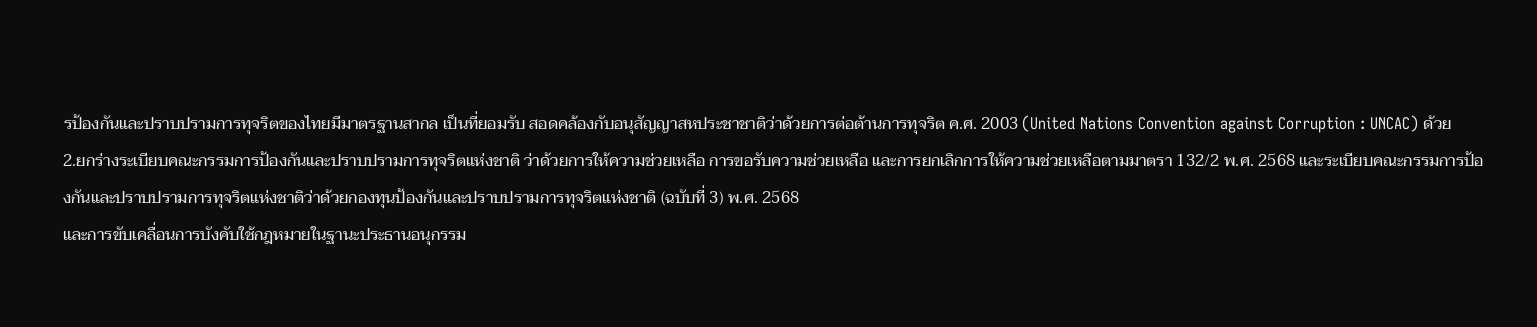รป้องกันและปราบปรามการทุจริตของไทยมีมาตรฐานสากล เป็นที่ยอมรับ สอดคล้องกับอนุสัญญาสหประชาชาติว่าด้วยการต่อต้านการทุจริต ค.ศ. 2003 (United Nations Convention against Corruption : UNCAC) ด้วย
2.ยกร่างระเบียบคณะกรรมการป้องกันและปราบปรามการทุจริตแห่งชาติ ว่าด้วยการให้ความช่วยเหลือ การขอรับความช่วยเหลือ และการยกเลิกการให้ความช่วยเหลือตามมาตรา 132/2 พ.ศ. 2568 และระเบียบคณะกรรมการป้องกันและปราบปรามการทุจริตแห่งชาติว่าด้วยกองทุนป้องกันและปราบปรามการทุจริตแห่งชาติ (ฉบับที่ 3) พ.ศ. 2568
และการขับเคลื่อนการบังคับใช้กฎหมายในฐานะประธานอนุกรรม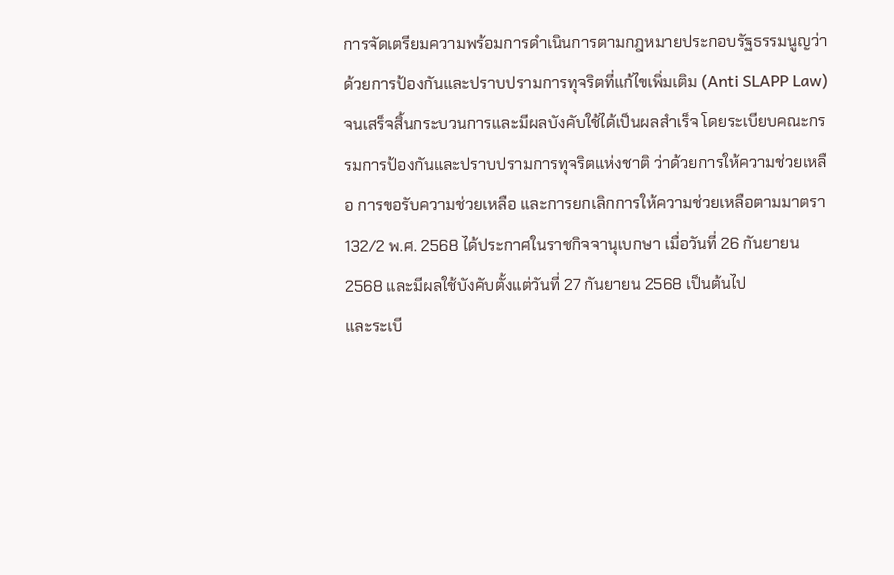การจัดเตรียมความพร้อมการดำเนินการตามกฎหมายประกอบรัฐธรรมนูญว่าด้วยการป้องกันและปราบปรามการทุจริตที่แก้ไขเพิ่มเติม (Anti SLAPP Law) จนเสร็จสิ้นกระบวนการและมีผลบังคับใช้ได้เป็นผลสำเร็จ โดยระเบียบคณะกรรมการป้องกันและปราบปรามการทุจริตแห่งชาติ ว่าด้วยการให้ความช่วยเหลือ การขอรับความช่วยเหลือ และการยกเลิกการให้ความช่วยเหลือตามมาตรา 132/2 พ.ศ. 2568 ได้ประกาศในราชกิจจานุเบกษา เมื่อวันที่ 26 กันยายน 2568 และมีผลใช้บังคับตั้งแต่วันที่ 27 กันยายน 2568 เป็นต้นไป
และระเบี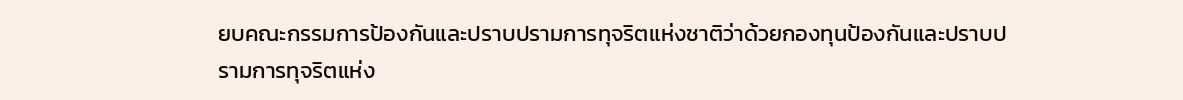ยบคณะกรรมการป้องกันและปราบปรามการทุจริตแห่งชาติว่าด้วยกองทุนป้องกันและปราบปรามการทุจริตแห่ง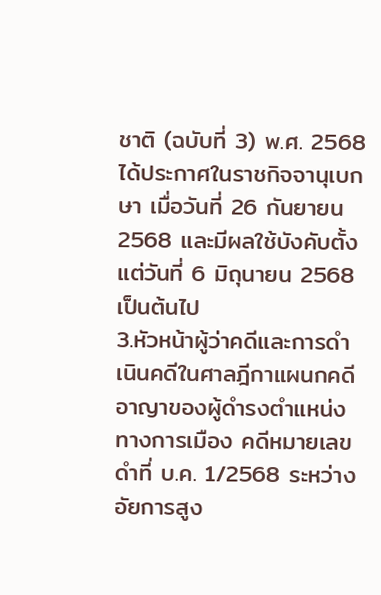ชาติ (ฉบับที่ 3) พ.ศ. 2568 ได้ประกาศในราชกิจจานุเบกษา เมื่อวันที่ 26 กันยายน 2568 และมีผลใช้บังคับตั้งแต่วันที่ 6 มิถุนายน 2568 เป็นต้นไป
3.หัวหน้าผู้ว่าคดีและการดำเนินคดีในศาลฎีกาแผนกคดีอาญาของผู้ดำรงตำแหน่งทางการเมือง คดีหมายเลขดำที่ บ.ค. 1/2568 ระหว่าง อัยการสูง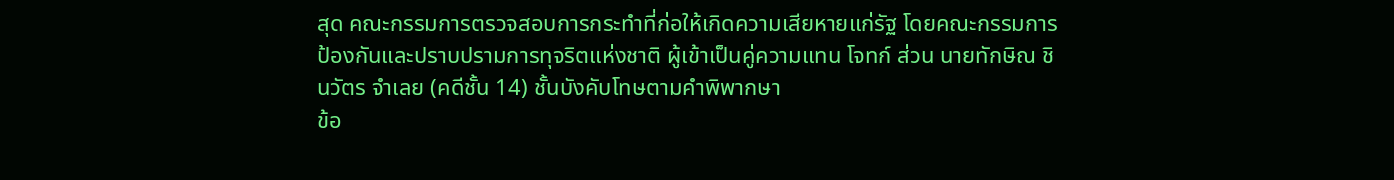สุด คณะกรรมการตรวจสอบการกระทำที่ก่อให้เกิดความเสียหายแก่รัฐ โดยคณะกรรมการป้องกันและปราบปรามการทุจริตแห่งชาติ ผู้เข้าเป็นคู่ความแทน โจทก์ ส่วน นายทักษิณ ชินวัตร จำเลย (คดีชั้น 14) ชั้นบังคับโทษตามคำพิพากษา
ข้อ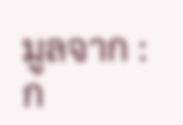มูลจาก : ก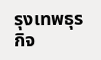รุงเทพธุรกิจ